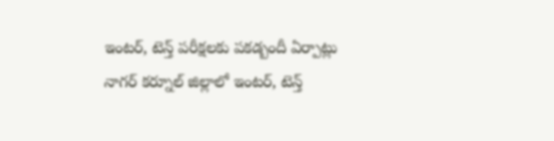ఇంటర్, టెన్త్ పరీక్షలకు పకడ్బందీ ఏర్పాట్లు
నాగర్ కర్నూల్ జిల్లాలో ఇంటర్, టెన్త్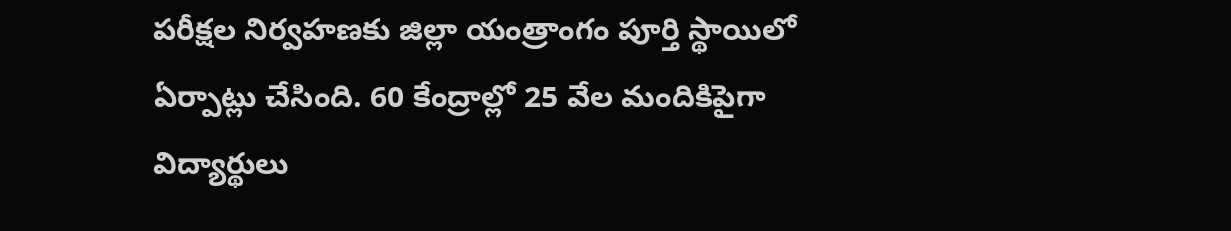పరీక్షల నిర్వహణకు జిల్లా యంత్రాంగం పూర్తి స్థాయిలో ఏర్పాట్లు చేసింది. 60 కేంద్రాల్లో 25 వేల మందికిపైగా విద్యార్థులు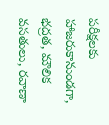పరీక్షలకు హాజరుకానుండగా, భద్రత, మౌలిక వసతులు, రవాణా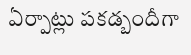ఏర్పాట్లు పకడ్బందీగా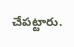చేపట్టారు.